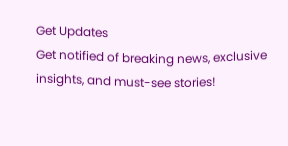Get Updates
Get notified of breaking news, exclusive insights, and must-see stories!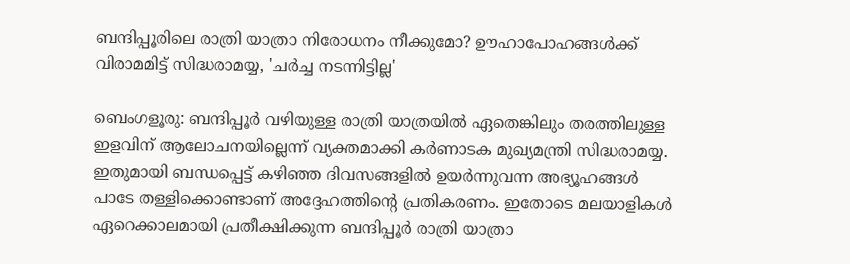ബന്ദിപ്പൂരിലെ രാത്രി യാത്രാ നിരോധനം നീക്കുമോ? ഊഹാപോഹങ്ങൾക്ക് വിരാമമിട്ട് സിദ്ധരാമയ്യ, 'ചർച്ച നടന്നിട്ടില്ല'

ബെംഗളൂരു: ബന്ദിപ്പൂർ വഴിയുള്ള രാത്രി യാത്രയിൽ ഏതെങ്കിലും തരത്തിലുള്ള ഇളവിന് ആലോചനയില്ലെന്ന് വ്യക്തമാക്കി കർണാടക മുഖ്യമന്ത്രി സിദ്ധരാമയ്യ. ഇതുമായി ബന്ധപ്പെട്ട് കഴിഞ്ഞ ദിവസങ്ങളിൽ ഉയർന്നുവന്ന അഭ്യൂഹങ്ങൾ പാടേ തള്ളിക്കൊണ്ടാണ് അദ്ദേഹത്തിന്റെ പ്രതികരണം. ഇതോടെ മലയാളികൾ ഏറെക്കാലമായി പ്രതീക്ഷിക്കുന്ന ബന്ദിപ്പൂർ രാത്രി യാത്രാ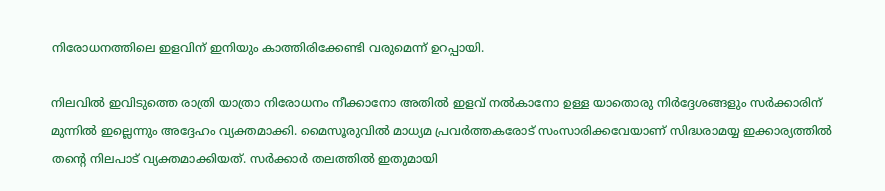നിരോധനത്തിലെ ഇളവിന് ഇനിയും കാത്തിരിക്കേണ്ടി വരുമെന്ന് ഉറപ്പായി.

നിലവിൽ ഇവിടുത്തെ രാത്രി യാത്രാ നിരോധനം നീക്കാനോ അതിൽ ഇളവ് നൽകാനോ ഉള്ള യാതൊരു നിർദ്ദേശങ്ങളും സർക്കാരിന് മുന്നിൽ ഇല്ലെന്നും അദ്ദേഹം വ്യക്തമാക്കി. മൈസൂരുവിൽ മാധ്യമ പ്രവർത്തകരോട് സംസാരിക്കവേയാണ് സിദ്ധരാമയ്യ ഇക്കാര്യത്തിൽ തന്റെ നിലപാട് വ്യക്തമാക്കിയത്. സർക്കാർ തലത്തിൽ ഇതുമായി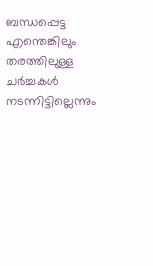ബന്ധപ്പെട്ട എന്തെങ്കിലും തരത്തിലുള്ള ചർച്ചകൾ നടന്നിട്ടില്ലെന്നും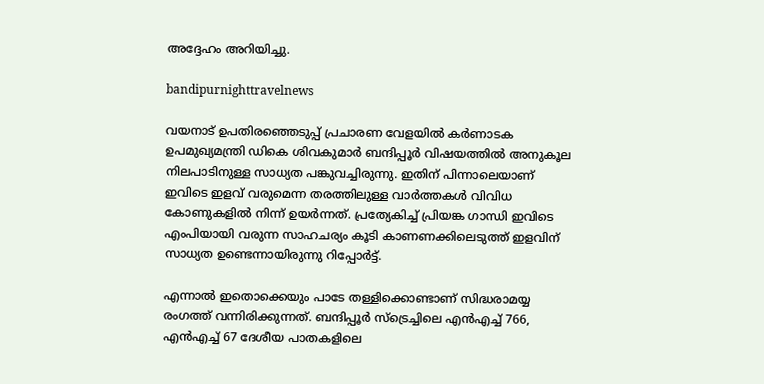അദ്ദേഹം അറിയിച്ചു.

bandipurnighttravelnews

വയനാട് ഉപതിരഞ്ഞെടുപ്പ് പ്രചാരണ വേളയിൽ കർണാടക ഉപമുഖ്യമന്ത്രി ഡികെ ശിവകുമാർ ബന്ദിപ്പൂർ വിഷയത്തിൽ അനുകൂല നിലപാടിനുള്ള സാധ്യത പങ്കുവച്ചിരുന്നു. ഇതിന് പിന്നാലെയാണ് ഇവിടെ ഇളവ് വരുമെന്ന തരത്തിലുള്ള വാർത്തകൾ വിവിധ കോണുകളിൽ നിന്ന് ഉയർന്നത്. പ്രത്യേകിച്ച് പ്രിയങ്ക ഗാന്ധി ഇവിടെ എംപിയായി വരുന്ന സാഹചര്യം കൂടി കാണണക്കിലെടുത്ത് ഇളവിന് സാധ്യത ഉണ്ടെന്നായിരുന്നു റിപ്പോർട്ട്.

എന്നാൽ ഇതൊക്കെയും പാടേ തള്ളിക്കൊണ്ടാണ് സിദ്ധരാമയ്യ രംഗത്ത് വന്നിരിക്കുന്നത്. ബന്ദിപ്പൂർ സ്ട്രെച്ചിലെ എൻഎച്ച് 766, എൻഎച്ച് 67 ദേശീയ പാതകളിലെ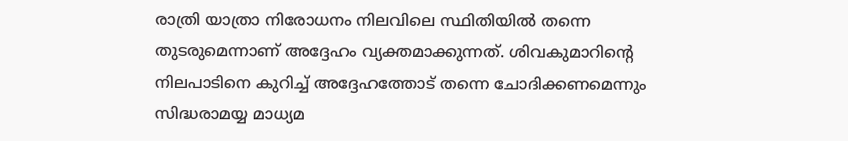രാത്രി യാത്രാ നിരോധനം നിലവിലെ സ്ഥിതിയിൽ തന്നെ തുടരുമെന്നാണ് അദ്ദേഹം വ്യക്തമാക്കുന്നത്. ശിവകുമാറിന്റെ നിലപാടിനെ കുറിച്ച് അദ്ദേഹത്തോട് തന്നെ ചോദിക്കണമെന്നും സിദ്ധരാമയ്യ മാധ്യമ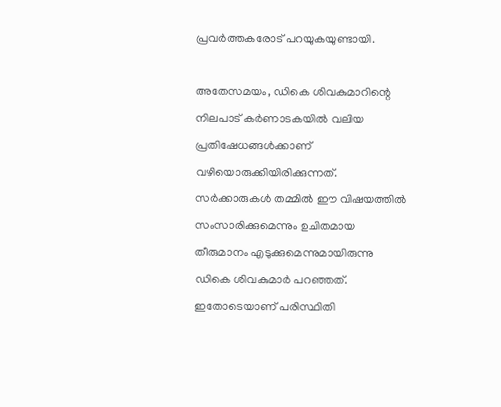പ്രവർത്തകരോട് പറയുകയുണ്ടായി.

അതേസമയം, ഡികെ ശിവകുമാറിന്റെ നിലപാട് കർണാടകയിൽ വലിയ പ്രതിഷേധങ്ങൾക്കാണ് വഴിയൊരുക്കിയിരിക്കുന്നത്. സർക്കാരുകൾ തമ്മിൽ ഈ വിഷയത്തിൽ സംസാരിക്കുമെന്നും ഉചിതമായ തീരുമാനം എടുക്കുമെന്നുമായിരുന്നു ഡികെ ശിവകുമാർ പറഞ്ഞത്. ഇതോടെയാണ് പരിസ്ഥിതി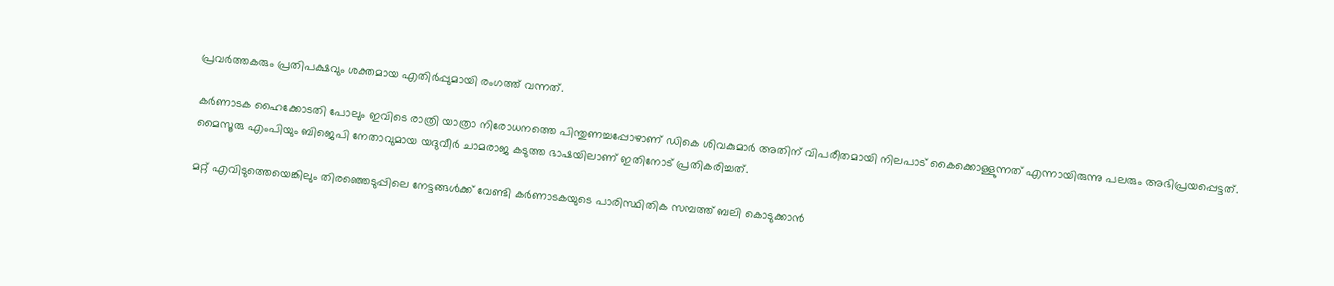പ്രവർത്തകരും പ്രതിപക്ഷവും ശക്തമായ എതിർപ്പുമായി രംഗത്ത് വന്നത്.

കർണാടക ഹൈക്കോടതി പോലും ഇവിടെ രാത്രി യാത്രാ നിരോധനത്തെ പിന്തുണച്ചപ്പോഴാണ് ഡികെ ശിവകുമാർ അതിന് വിപരീതമായി നിലപാട് കൈക്കൊള്ളുന്നത് എന്നായിരുന്നു പലരും അഭിപ്രയപ്പെട്ടത്. മൈസൂരു എംപിയും ബിജെപി നേതാവുമായ യദുവീർ ചാമരാജ കടുത്ത ഭാഷയിലാണ് ഇതിനോട് പ്രതികരിച്ചത്.

മറ്റ് എവിടുത്തെയെങ്കിലും തിരഞ്ഞെടുപ്പിലെ നേട്ടങ്ങൾക്ക് വേണ്ടി കർണാടകയുടെ പാരിസ്ഥിതിക സമ്പത്ത് ബലി കൊടുക്കാൻ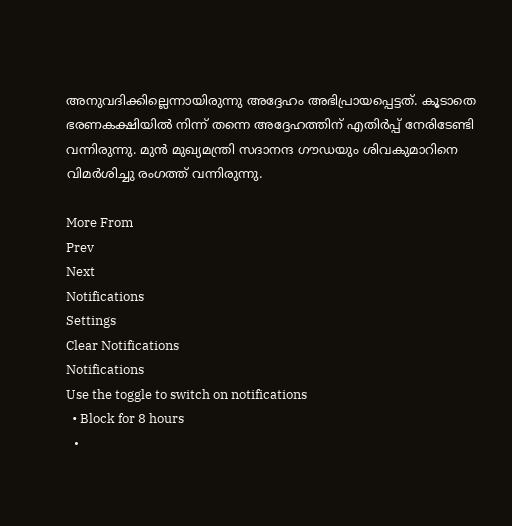അനുവദിക്കില്ലെന്നായിരുന്നു അദ്ദേഹം അഭിപ്രായപ്പെട്ടത്. കൂടാതെ ഭരണകക്ഷിയിൽ നിന്ന് തന്നെ അദ്ദേഹത്തിന് എതിർപ്പ് നേരിടേണ്ടി വന്നിരുന്നു. മുൻ മുഖ്യമന്ത്രി സദാനന്ദ ഗൗഡയും ശിവകുമാറിനെ വിമർശിച്ചു രംഗത്ത് വന്നിരുന്നു.

More From
Prev
Next
Notifications
Settings
Clear Notifications
Notifications
Use the toggle to switch on notifications
  • Block for 8 hours
  •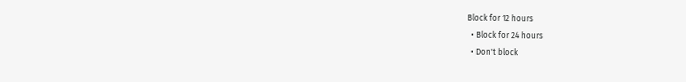Block for 12 hours
  • Block for 24 hours
  • Don't block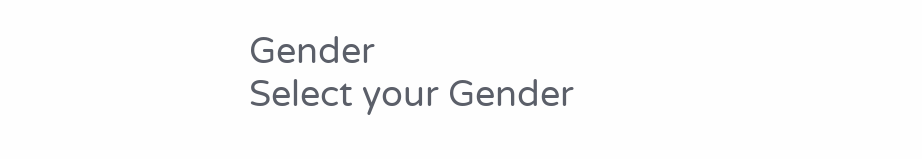Gender
Select your Gender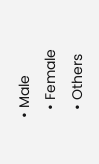• Male
  • Female
  • Others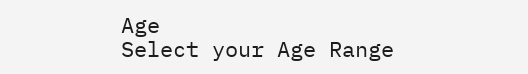Age
Select your Age Range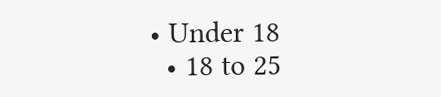• Under 18
  • 18 to 25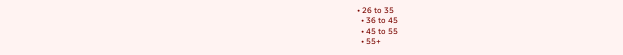• 26 to 35
  • 36 to 45
  • 45 to 55
  • 55+